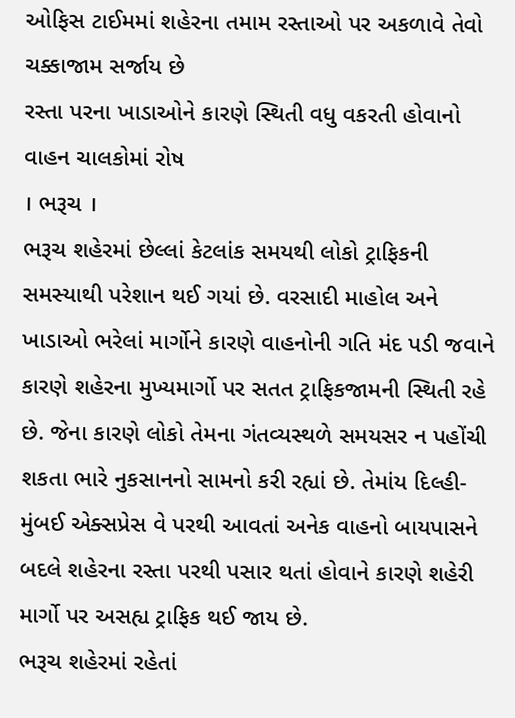ઓફિસ ટાઈમમાં શહેરના તમામ રસ્તાઓ પર અકળાવે તેવો ચક્કાજામ સર્જાય છે
રસ્તા પરના ખાડાઓને કારણે સ્થિતી વધુ વકરતી હોવાનો વાહન ચાલકોમાં રોષ
। ભરૂચ ।
ભરૂચ શહેરમાં છેલ્લાં કેટલાંક સમયથી લોકો ટ્રાફિકની સમસ્યાથી પરેશાન થઈ ગયાં છે. વરસાદી માહોલ અને ખાડાઓ ભરેલાં માર્ગોને કારણે વાહનોની ગતિ મંદ પડી જવાને કારણે શહેરના મુખ્યમાર્ગો પર સતત ટ્રાફિકજામની સ્થિતી રહે છે. જેના કારણે લોકો તેમના ગંતવ્યસ્થળે સમયસર ન પહોંચી શકતા ભારે નુકસાનનો સામનો કરી રહ્યાં છે. તેમાંય દિલ્હી-મુંબઈ એક્સપ્રેસ વે પરથી આવતાં અનેક વાહનો બાયપાસને બદલે શહેરના રસ્તા પરથી પસાર થતાં હોવાને કારણે શહેરી માર્ગો પર અસહ્ય ટ્રાફિક થઈ જાય છે.
ભરૂચ શહેરમાં રહેતાં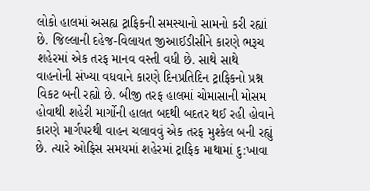લોકો હાલમાં અસહ્ય ટ્રાફિકની સમસ્યાનો સામનો કરી રહ્યાં છે. જિલ્લાની દહેજ-વિલાયત જીઆઈડીસીને કારણે ભરૂચ શહેરમાં એક તરફ માનવ વસ્તી વધી છે. સાથે સાથે વાહનોની સંખ્યા વધવાને કારણે દિનપ્રતિદિન ટ્રાફિકનો પ્રશ્ન વિકટ બની રહ્યો છે. બીજી તરફ હાલમાં ચોમાસાની મોસમ હોવાથી શહેરી માર્ગોની હાલત બદથી બદતર થઈ રહી હોવાને કારણે માર્ગપરથી વાહન ચલાવવું એક તરફ મુશ્કેલ બની રહ્યું છે. ત્યારે ઓફિસ સમયમાં શહેરમાં ટ્રાફિક માથામાં દુ:ખાવા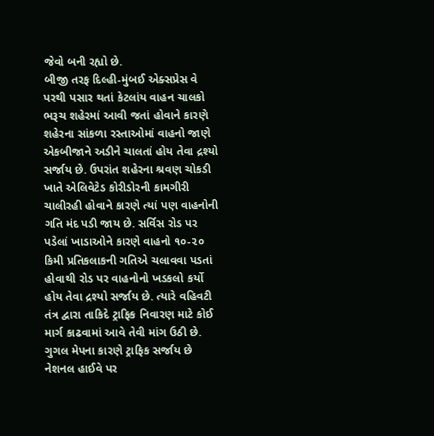જેવો બની રહ્યો છે.
બીજી તરફ દિલ્હી-મુંબઈ એક્સપ્રેસ વે પરથી પસાર થતાં કેટલાંય વાહન ચાલકો ભરૂચ શહેરમાં આવી જતાં હોવાને કારણે શહેરના સાંકળા રસ્તાઓમાં વાહનો જાણે એકબીજાને અડીને ચાલતાં હોય તેવા દ્રશ્યો સર્જાય છે. ઉપરાંત શહેરના શ્રવણ ચોકડી ખાતે એલિવેટેડ કોરીડોરની કામગીરી ચાલીરહી હોવાને કારણે ત્યાં પણ વાહનોની ગતિ મંદ પડી જાય છે. સર્વિસ રોડ પર પડેલાં ખાડાઓને કારણે વાહનો ૧૦-૨૦ કિમી પ્રતિકલાકની ગતિએ ચલાવવા પડતાં હોવાથી રોડ પર વાહનોનો ખડકલો કર્યો હોય તેવા દ્રશ્યો સર્જાય છે. ત્યારે વહિવટી તંત્ર દ્વારા તાકિદે ટ્રાફિક નિવારણ માટે કોઈ માર્ગ કાઢવામાં આવે તેવી માંગ ઉઠી છે.
ગુગલ મેપના કારણે ટ્રાફિક સર્જાય છે નેશનલ હાઈવે પર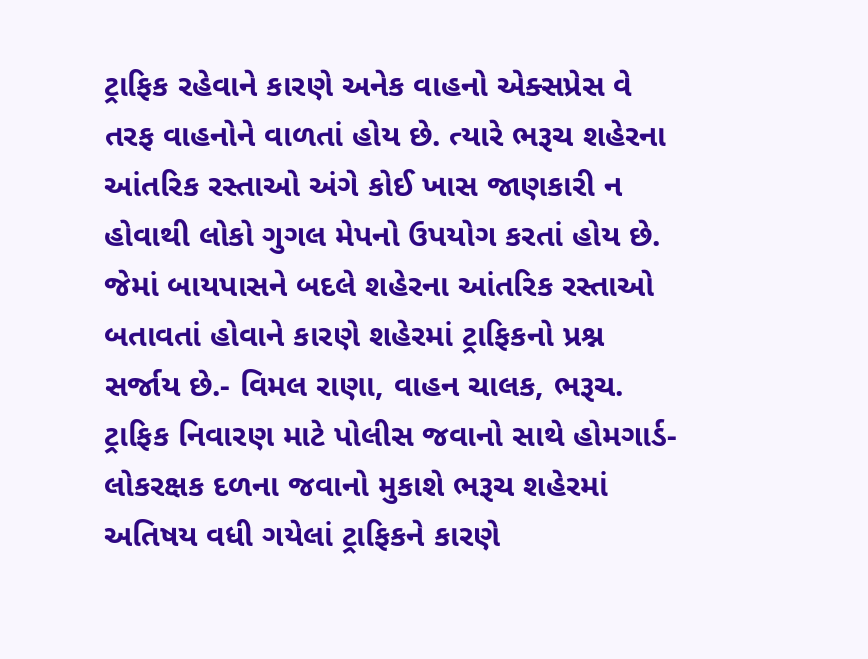ટ્રાફિક રહેવાને કારણે અનેક વાહનો એક્સપ્રેસ વે તરફ વાહનોને વાળતાં હોય છે. ત્યારે ભરૂચ શહેરના આંતરિક રસ્તાઓ અંગે કોઈ ખાસ જાણકારી ન હોવાથી લોકો ગુગલ મેપનો ઉપયોગ કરતાં હોય છે. જેમાં બાયપાસને બદલે શહેરના આંતરિક રસ્તાઓ બતાવતાં હોવાને કારણે શહેરમાં ટ્રાફિકનો પ્રશ્ન સર્જાય છે.- વિમલ રાણા, વાહન ચાલક, ભરૂચ.
ટ્રાફિક નિવારણ માટે પોલીસ જવાનો સાથે હોમગાર્ડ-લોકરક્ષક દળના જવાનો મુકાશે ભરૂચ શહેરમાં અતિષય વધી ગયેલાં ટ્રાફિકને કારણે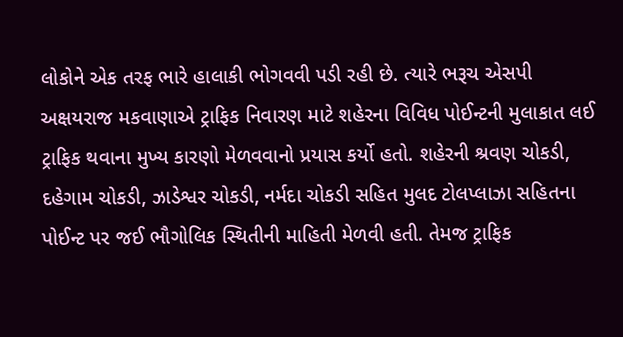લોકોને એક તરફ ભારે હાલાકી ભોગવવી પડી રહી છે. ત્યારે ભરૂચ એસપી અક્ષયરાજ મકવાણાએ ટ્રાફિક નિવારણ માટે શહેરના વિવિધ પોઈન્ટની મુલાકાત લઈ ટ્રાફિક થવાના મુખ્ય કારણો મેળવવાનો પ્રયાસ કર્યો હતો. શહેરની શ્રવણ ચોકડી, દહેગામ ચોકડી, ઝાડેશ્વર ચોકડી, નર્મદા ચોકડી સહિત મુલદ ટોલપ્લાઝા સહિતના પોઈન્ટ પર જઈ ભૌગોલિક સ્થિતીની માહિતી મેળવી હતી. તેમજ ટ્રાફિક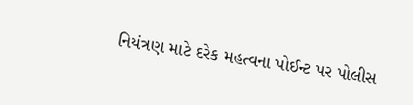નિયંત્રણ માટે દરેક મહત્વના પોઈન્ટ પર પોલીસ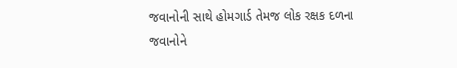જવાનોની સાથે હોમગાર્ડ તેમજ લોક રક્ષક દળના જવાનોને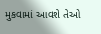મુકવામાં આવશે તેઓ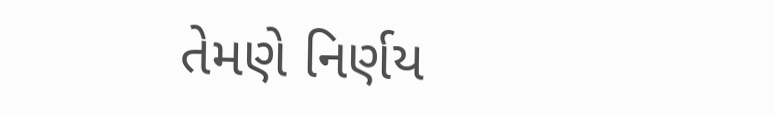તેમણે નિર્ણય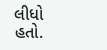લીધો હતો.